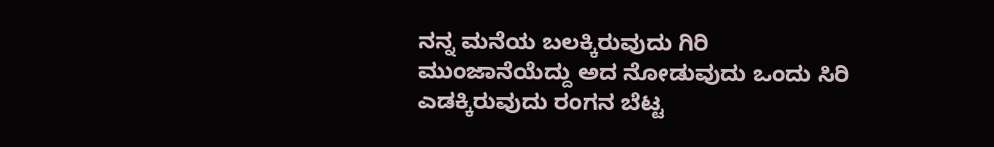ನನ್ನ ಮನೆಯ ಬಲಕ್ಕಿರುವುದು ಗಿರಿ
ಮುಂಜಾನೆಯೆದ್ದು ಅದ ನೋಡುವುದು ಒಂದು ಸಿರಿ
ಎಡಕ್ಕಿರುವುದು ರಂಗನ ಬೆಟ್ಟ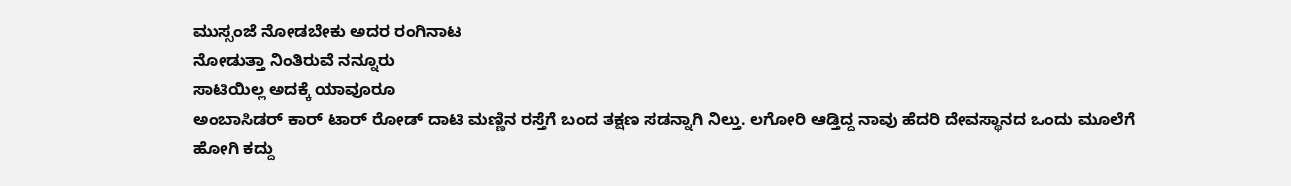ಮುಸ್ಸಂಜೆ ನೋಡಬೇಕು ಅದರ ರಂಗಿನಾಟ
ನೋಡುತ್ತಾ ನಿಂತಿರುವೆ ನನ್ನೂರು
ಸಾಟಿಯಿಲ್ಲ ಅದಕ್ಕೆ ಯಾವೂರೂ
ಅಂಬಾಸಿಡರ್ ಕಾರ್ ಟಾರ್ ರೋಡ್ ದಾಟಿ ಮಣ್ಣಿನ ರಸ್ತೆಗೆ ಬಂದ ತಕ್ಷಣ ಸಡನ್ನಾಗಿ ನಿಲ್ತು. ಲಗೋರಿ ಆಡ್ತಿದ್ದ ನಾವು ಹೆದರಿ ದೇವಸ್ಥಾನದ ಒಂದು ಮೂಲೆಗೆ ಹೋಗಿ ಕದ್ದು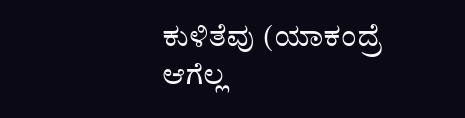ಕುಳಿತೆವು (ಯಾಕಂದ್ರೆ ಆಗೆಲ್ಲ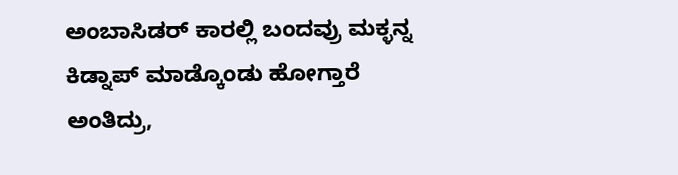ಅಂಬಾಸಿಡರ್ ಕಾರಲ್ಲಿ ಬಂದವ್ರು ಮಕ್ಳನ್ನ ಕಿಡ್ನಾಪ್ ಮಾಡ್ಕೊಂಡು ಹೋಗ್ತಾರೆ ಅಂತಿದ್ರು,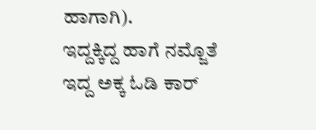ಹಾಗಾಗಿ).
ಇದ್ದಕ್ಕಿದ್ದ ಹಾಗೆ ನಮ್ಜೊತೆ ಇದ್ದ ಅಕ್ಕ ಓಡಿ ಕಾರ್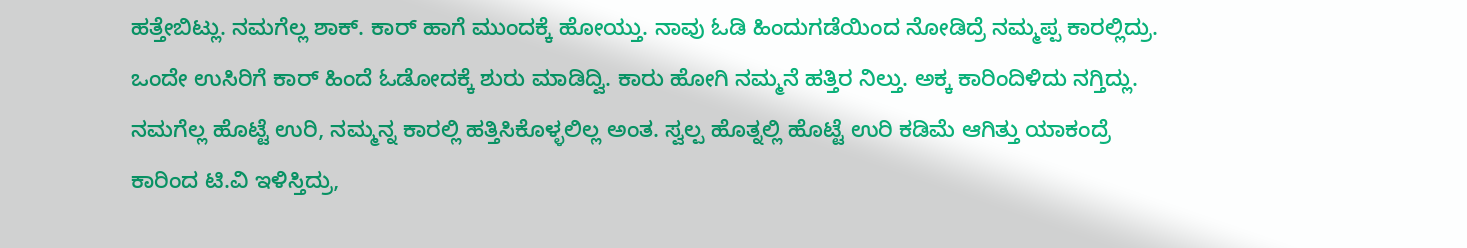ಹತ್ತೇಬಿಟ್ಲು. ನಮಗೆಲ್ಲ ಶಾಕ್. ಕಾರ್ ಹಾಗೆ ಮುಂದಕ್ಕೆ ಹೋಯ್ತು. ನಾವು ಓಡಿ ಹಿಂದುಗಡೆಯಿಂದ ನೋಡಿದ್ರೆ ನಮ್ಮಪ್ಪ ಕಾರಲ್ಲಿದ್ರು.
ಒಂದೇ ಉಸಿರಿಗೆ ಕಾರ್ ಹಿಂದೆ ಓಡೋದಕ್ಕೆ ಶುರು ಮಾಡಿದ್ವಿ. ಕಾರು ಹೋಗಿ ನಮ್ಮನೆ ಹತ್ತಿರ ನಿಲ್ತು. ಅಕ್ಕ ಕಾರಿಂದಿಳಿದು ನಗ್ತಿದ್ಲು. ನಮಗೆಲ್ಲ ಹೊಟ್ಟೆ ಉರಿ, ನಮ್ಮನ್ನ ಕಾರಲ್ಲಿ ಹತ್ತಿಸಿಕೊಳ್ಳಲಿಲ್ಲ ಅಂತ. ಸ್ವಲ್ಪ ಹೊತ್ನಲ್ಲಿ ಹೊಟ್ಟೆ ಉರಿ ಕಡಿಮೆ ಆಗಿತ್ತು ಯಾಕಂದ್ರೆ ಕಾರಿಂದ ಟಿ.ವಿ ಇಳಿಸ್ತಿದ್ರು,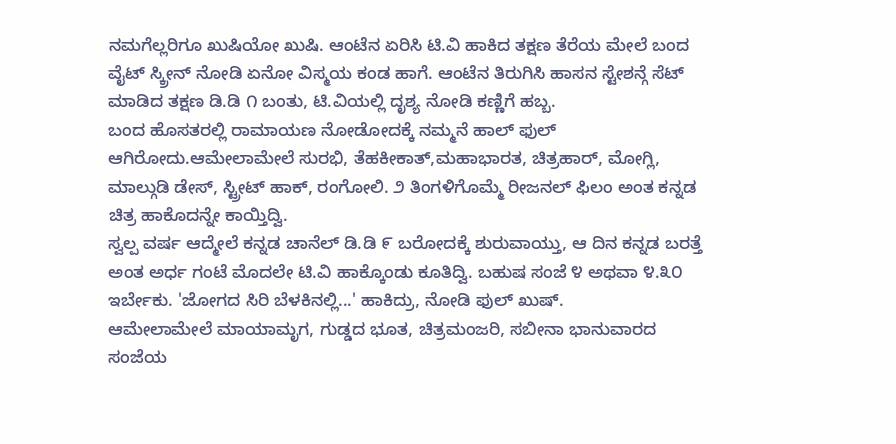ನಮಗೆಲ್ಲರಿಗೂ ಖುಷಿಯೋ ಖುಷಿ. ಆಂಟೆನ ಏರಿಸಿ ಟಿ.ವಿ ಹಾಕಿದ ತಕ್ಷಣ ತೆರೆಯ ಮೇಲೆ ಬಂದ ವೈಟ್ ಸ್ಕ್ರೀನ್ ನೋಡಿ ಏನೋ ವಿಸ್ಮಯ ಕಂಡ ಹಾಗೆ. ಆಂಟೆನ ತಿರುಗಿಸಿ ಹಾಸನ ಸ್ಟೇಶನ್ಗೆ ಸೆಟ್ ಮಾಡಿದ ತಕ್ಷಣ ಡಿ.ಡಿ ೧ ಬಂತು, ಟಿ.ವಿಯಲ್ಲಿ ದೃಶ್ಯ ನೋಡಿ ಕಣ್ಣಿಗೆ ಹಬ್ಬ.
ಬಂದ ಹೊಸತರಲ್ಲಿ ರಾಮಾಯಣ ನೋಡೋದಕ್ಕೆ ನಮ್ಮನೆ ಹಾಲ್ ಫುಲ್ ಆಗಿರೋದು.ಆಮೇಲಾಮೇಲೆ ಸುರಭಿ, ತೆಹಕೀಕಾತ್,ಮಹಾಭಾರತ, ಚಿತ್ರಹಾರ್, ಮೋಗ್ಲಿ, ಮಾಲ್ಗುಡಿ ಡೇಸ್, ಸ್ಟ್ರೀಟ್ ಹಾಕ್, ರಂಗೋಲಿ. ೨ ತಿಂಗಳಿಗೊಮ್ಮೆ ರೀಜನಲ್ ಫಿಲಂ ಅಂತ ಕನ್ನಡ ಚಿತ್ರ ಹಾಕೊದನ್ನೇ ಕಾಯ್ತಿದ್ವಿ.
ಸ್ವಲ್ಪ ವರ್ಷ ಆದ್ಮೇಲೆ ಕನ್ನಡ ಚಾನೆಲ್ ಡಿ.ಡಿ ೯ ಬರೋದಕ್ಕೆ ಶುರುವಾಯ್ತು, ಆ ದಿನ ಕನ್ನಡ ಬರತ್ತೆ ಅಂತ ಅರ್ಧ ಗಂಟೆ ಮೊದಲೇ ಟಿ.ವಿ ಹಾಕ್ಕೊಂಡು ಕೂತಿದ್ವಿ. ಬಹುಷ ಸಂಜೆ ೪ ಅಥವಾ ೪.೩೦ ಇರ್ಬೇಕು. 'ಜೋಗದ ಸಿರಿ ಬೆಳಕಿನಲ್ಲಿ...' ಹಾಕಿದ್ರು, ನೋಡಿ ಫುಲ್ ಖುಷ್.
ಆಮೇಲಾಮೇಲೆ ಮಾಯಾಮೃಗ, ಗುಡ್ಡದ ಭೂತ, ಚಿತ್ರಮಂಜರಿ, ಸಬೀನಾ ಭಾನುವಾರದ ಸಂಜೆಯ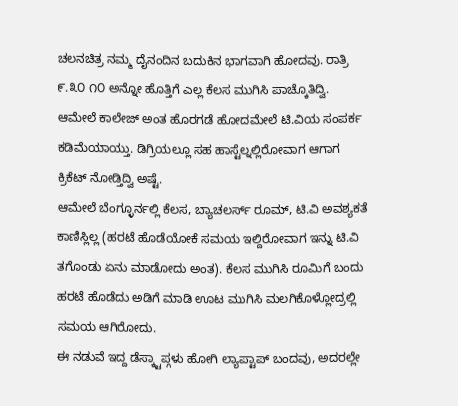ಚಲನಚಿತ್ರ ನಮ್ಮ ದೈನಂದಿನ ಬದುಕಿನ ಭಾಗವಾಗಿ ಹೋದವು. ರಾತ್ರಿ ೯.೩೦ ೧೦ ಅನ್ನೋ ಹೊತ್ತಿಗೆ ಎಲ್ಲ ಕೆಲಸ ಮುಗಿಸಿ ಪಾಚ್ಕೊತಿದ್ವಿ.
ಆಮೇಲೆ ಕಾಲೇಜ್ ಅಂತ ಹೊರಗಡೆ ಹೋದಮೇಲೆ ಟಿ.ವಿಯ ಸಂಪರ್ಕ ಕಡಿಮೆಯಾಯ್ತು. ಡಿಗ್ರಿಯಲ್ಲೂ ಸಹ ಹಾಸ್ಟೆಲ್ನಲ್ಲಿರೋವಾಗ ಆಗಾಗ ಕ್ರಿಕೆಟ್ ನೋಡ್ತಿದ್ವಿ ಅಷ್ಟೆ.
ಆಮೇಲೆ ಬೆಂಗ್ಳೂರ್ನಲ್ಲಿ ಕೆಲಸ, ಬ್ಯಾಚಲರ್ಸ್ ರೂಮ್, ಟಿ.ವಿ ಅವಶ್ಯಕತೆ ಕಾಣಿಸ್ಲಿಲ್ಲ (ಹರಟೆ ಹೊಡೆಯೋಕೆ ಸಮಯ ಇಲ್ದಿರೋವಾಗ ಇನ್ನು ಟಿ.ವಿ ತಗೊಂಡು ಏನು ಮಾಡೋದು ಅಂತ). ಕೆಲಸ ಮುಗಿಸಿ ರೂಮಿಗೆ ಬಂದು ಹರಟೆ ಹೊಡೆದು ಅಡಿಗೆ ಮಾಡಿ ಊಟ ಮುಗಿಸಿ ಮಲಗಿಕೊಳ್ಲೋದ್ರಲ್ಲಿ ಸಮಯ ಆಗಿರೋದು.
ಈ ನಡುವೆ ಇದ್ದ ಡೆಸ್ಕ್ಟಾಪ್ಗಳು ಹೋಗಿ ಲ್ಯಾಪ್ಟಾಪ್ ಬಂದವು, ಅದರಲ್ಲೇ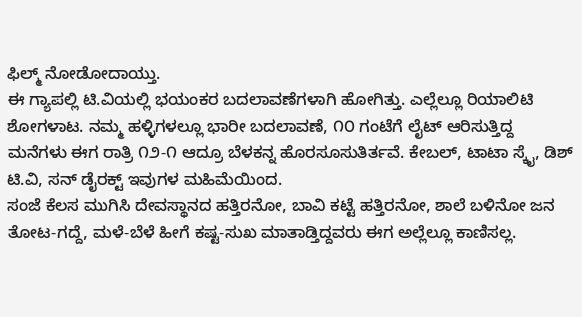ಫಿಲ್ಮ್ ನೋಡೋದಾಯ್ತು.
ಈ ಗ್ಯಾಪಲ್ಲಿ ಟಿ.ವಿಯಲ್ಲಿ ಭಯಂಕರ ಬದಲಾವಣೆಗಳಾಗಿ ಹೋಗಿತ್ತು. ಎಲ್ಲೆಲ್ಲೂ ರಿಯಾಲಿಟಿ ಶೋಗಳಾಟ. ನಮ್ಮ ಹಳ್ಳಿಗಳಲ್ಲೂ ಭಾರೀ ಬದಲಾವಣೆ, ೧೦ ಗಂಟೆಗೆ ಲೈಟ್ ಆರಿಸುತ್ತಿದ್ದ ಮನೆಗಳು ಈಗ ರಾತ್ರಿ ೧೨-೧ ಆದ್ರೂ ಬೆಳಕನ್ನ ಹೊರಸೂಸುತಿರ್ತವೆ. ಕೇಬಲ್, ಟಾಟಾ ಸ್ಕೈ, ಡಿಶ್ ಟಿ.ವಿ, ಸನ್ ಡೈರಕ್ಟ್ ಇವುಗಳ ಮಹಿಮೆಯಿಂದ.
ಸಂಜೆ ಕೆಲಸ ಮುಗಿಸಿ ದೇವಸ್ಥಾನದ ಹತ್ತಿರನೋ, ಬಾವಿ ಕಟ್ಟೆ ಹತ್ತಿರನೋ, ಶಾಲೆ ಬಳಿನೋ ಜನ ತೋಟ-ಗದ್ದೆ, ಮಳೆ-ಬೆಳೆ ಹೀಗೆ ಕಷ್ಟ-ಸುಖ ಮಾತಾಡ್ತಿದ್ದವರು ಈಗ ಅಲ್ಲೆಲ್ಲೂ ಕಾಣಿಸಲ್ಲ.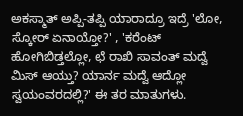ಅಕಸ್ಮಾತ್ ಅಪ್ಪಿ-ತಪ್ಪಿ ಯಾರಾದ್ರೂ ಇದ್ರೆ 'ಲೋ, ಸ್ಕೋರ್ ಏನಾಯ್ತೋ?' , 'ಕರೆಂಟ್ ಹೋಗಿಬಿಡ್ತಲ್ಲೋ, ಛೆ ರಾಖಿ ಸಾವಂತ್ ಮದ್ವೆ ಮಿಸ್ ಆಯ್ತು? ಯಾರ್ನ ಮದ್ವೆ ಆದ್ಲೋ ಸ್ವಯಂವರದಲ್ಲಿ?' ಈ ತರ ಮಾತುಗಳು.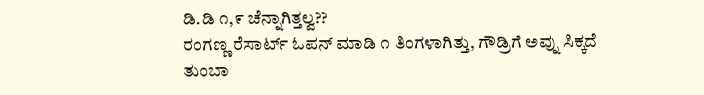ಡಿ.ಡಿ ೧,೯ ಚೆನ್ನಾಗಿತ್ತಲ್ವ??
ರಂಗಣ್ಣ ರೆಸಾರ್ಟ್ ಓಪನ್ ಮಾಡಿ ೧ ತಿಂಗಳಾಗಿತ್ತು, ಗೌಡ್ರಿಗೆ ಅವ್ನು ಸಿಕ್ಕದೆ ತುಂಬಾ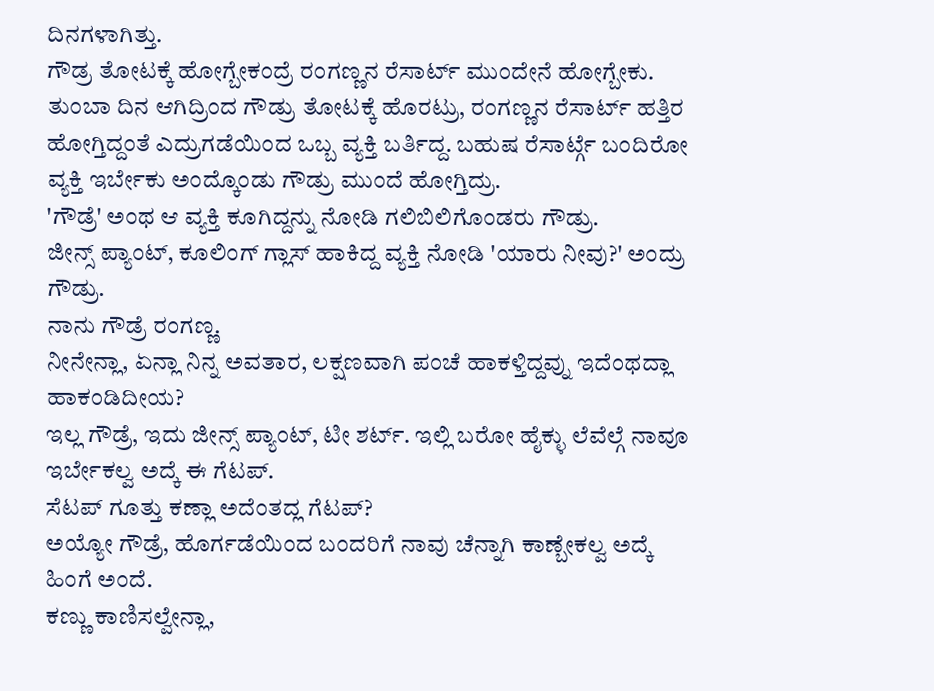ದಿನಗಳಾಗಿತ್ತು.
ಗೌಡ್ರ ತೋಟಕ್ಕೆ ಹೋಗ್ಬೇಕಂದ್ರೆ ರಂಗಣ್ಣನ ರೆಸಾರ್ಟ್ ಮುಂದೇನೆ ಹೋಗ್ಬೇಕು.
ತುಂಬಾ ದಿನ ಆಗಿದ್ರಿಂದ ಗೌಡ್ರು ತೋಟಕ್ಕೆ ಹೊರಟ್ರು, ರಂಗಣ್ಣನ ರೆಸಾರ್ಟ್ ಹತ್ತಿರ ಹೋಗ್ತಿದ್ದಂತೆ ಎದ್ರುಗಡೆಯಿಂದ ಒಬ್ಬ ವ್ಯಕ್ತಿ ಬರ್ತಿದ್ದ. ಬಹುಷ ರೆಸಾರ್ಟ್ಗೆ ಬಂದಿರೋ ವ್ಯಕ್ತಿ ಇರ್ಬೇಕು ಅಂದ್ಕೊಂಡು ಗೌಡ್ರು ಮುಂದೆ ಹೋಗ್ತಿದ್ರು.
'ಗೌಡ್ರೆ' ಅಂಥ ಆ ವ್ಯಕ್ತಿ ಕೂಗಿದ್ದನ್ನು ನೋಡಿ ಗಲಿಬಿಲಿಗೊಂಡರು ಗೌಡ್ರು.
ಜೀನ್ಸ್ ಪ್ಯಾಂಟ್, ಕೂಲಿಂಗ್ ಗ್ಲಾಸ್ ಹಾಕಿದ್ದ ವ್ಯಕ್ತಿ ನೋಡಿ 'ಯಾರು ನೀವು?' ಅಂದ್ರು ಗೌಡ್ರು.
ನಾನು ಗೌಡ್ರೆ ರಂಗಣ್ಣ.
ನೀನೇನ್ಲಾ, ಏನ್ಲಾ ನಿನ್ನ ಅವತಾರ, ಲಕ್ಷಣವಾಗಿ ಪಂಚೆ ಹಾಕಳ್ತಿದ್ದವ್ನು ಇದೆಂಥದ್ಲಾ ಹಾಕಂಡಿದೀಯ?
ಇಲ್ಲ ಗೌಡ್ರೆ, ಇದು ಜೀನ್ಸ್ ಪ್ಯಾಂಟ್, ಟೀ ಶರ್ಟ್. ಇಲ್ಲಿ ಬರೋ ಹೈಕ್ಳು ಲೆವೆಲ್ಗೆ ನಾವೂ ಇರ್ಬೇಕಲ್ವ ಅದ್ಕೆ ಈ ಗೆಟಪ್.
ಸೆಟಪ್ ಗೂತ್ತು ಕಣ್ಲಾ ಅದೆಂತದ್ಲ ಗೆಟಪ್?
ಅಯ್ಯೋ ಗೌಡ್ರೆ, ಹೊರ್ಗಡೆಯಿಂದ ಬಂದರಿಗೆ ನಾವು ಚೆನ್ನಾಗಿ ಕಾಣ್ಬೇಕಲ್ವ ಅದ್ಕೆ ಹಿಂಗೆ ಅಂದೆ.
ಕಣ್ಣು ಕಾಣಿಸಲ್ವೇನ್ಲಾ,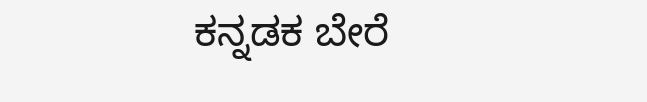ಕನ್ನಡಕ ಬೇರೆ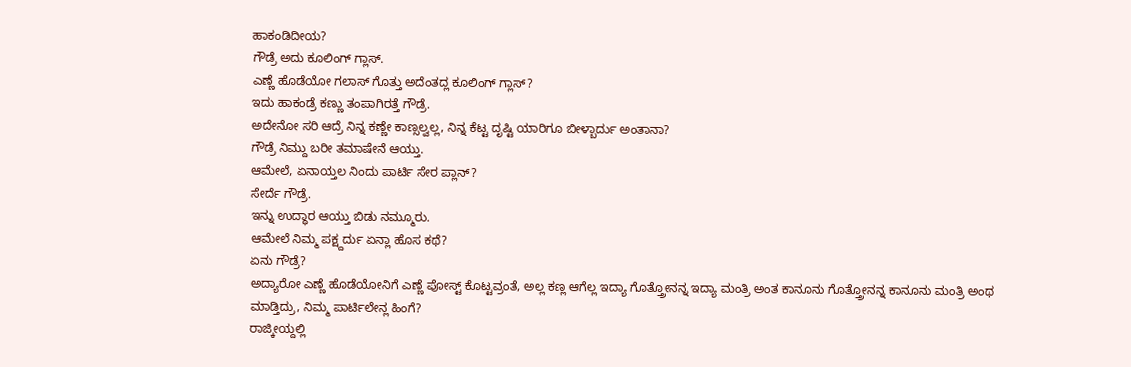ಹಾಕಂಡಿದೀಯ?
ಗೌಡ್ರೆ ಅದು ಕೂಲಿಂಗ್ ಗ್ಲಾಸ್.
ಎಣ್ಣೆ ಹೊಡೆಯೋ ಗಲಾಸ್ ಗೊತ್ತು ಅದೆಂತದ್ಲ ಕೂಲಿಂಗ್ ಗ್ಲಾಸ್?
ಇದು ಹಾಕಂಡ್ರೆ ಕಣ್ಣು ತಂಪಾಗಿರತ್ತೆ ಗೌಡ್ರೆ.
ಅದೇನೋ ಸರಿ ಆದ್ರೆ ನಿನ್ನ ಕಣ್ಣೇ ಕಾಣ್ಸಲ್ವಲ್ಲ, ನಿನ್ನ ಕೆಟ್ಟ ದೃಷ್ಟಿ ಯಾರಿಗೂ ಬೀಳ್ಬಾರ್ದು ಅಂತಾನಾ?
ಗೌಡ್ರೆ ನಿಮ್ದು ಬರೀ ತಮಾಷೇನೆ ಆಯ್ತು.
ಆಮೇಲೆ, ಏನಾಯ್ತಲ ನಿಂದು ಪಾರ್ಟಿ ಸೇರ ಪ್ಲಾನ್?
ಸೇರ್ದೆ ಗೌಡ್ರೆ.
ಇನ್ನು ಉದ್ಧಾರ ಆಯ್ತು ಬಿಡು ನಮ್ಮೂರು.
ಆಮೇಲೆ ನಿಮ್ಮ ಪಕ್ಷ್ದರ್ದು ಏನ್ಲಾ ಹೊಸ ಕಥೆ?
ಏನು ಗೌಡ್ರೆ?
ಅದ್ಯಾರೋ ಎಣ್ಣೆ ಹೊಡೆಯೋನಿಗೆ ಎಣ್ಣೆ ಪೋಸ್ಟ್ ಕೊಟ್ಟವ್ರಂತೆ, ಅಲ್ಲ ಕಣ್ಲ ಆಗೆಲ್ಲ ಇದ್ಯಾ ಗೊತ್ತ್ರೋನನ್ನ ಇದ್ಯಾ ಮಂತ್ರಿ ಅಂತ ಕಾನೂನು ಗೊತ್ತ್ರೋನನ್ನ ಕಾನೂನು ಮಂತ್ರಿ ಅಂಥ ಮಾಡ್ತಿದ್ರು, ನಿಮ್ಮ ಪಾರ್ಟಿಲೇನ್ಲ ಹಿಂಗೆ?
ರಾಜ್ಕೀಯ್ದಲ್ಲಿ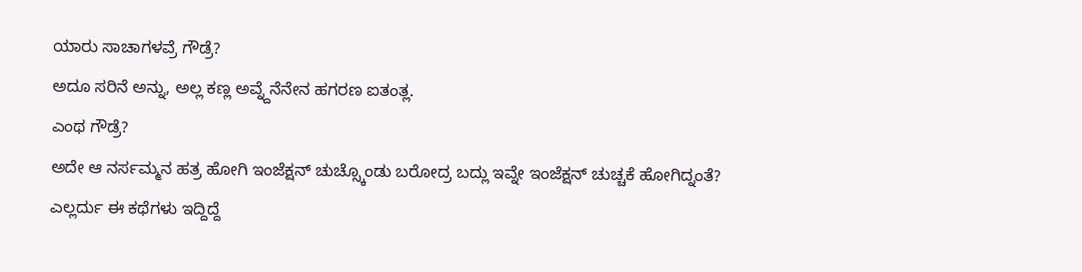ಯಾರು ಸಾಚಾಗಳವ್ರೆ ಗೌಡ್ರೆ?
ಅದೂ ಸರಿನೆ ಅನ್ನು, ಅಲ್ಲ ಕಣ್ಲ ಅವ್ನ್ದೆನೆನೇನ ಹಗರಣ ಐತಂತ್ಲ.
ಎಂಥ ಗೌಡ್ರೆ?
ಅದೇ ಆ ನರ್ಸಮ್ಮನ ಹತ್ರ ಹೋಗಿ ಇಂಜೆಕ್ಷನ್ ಚುಚ್ಸ್ಕೊಂಡು ಬರೋದ್ರ ಬದ್ಲು ಇವ್ನೇ ಇಂಜೆಕ್ಷನ್ ಚುಚ್ಚಕೆ ಹೋಗಿದ್ನಂತೆ?
ಎಲ್ಲರ್ದು ಈ ಕಥೆಗಳು ಇದ್ದಿದ್ದೆ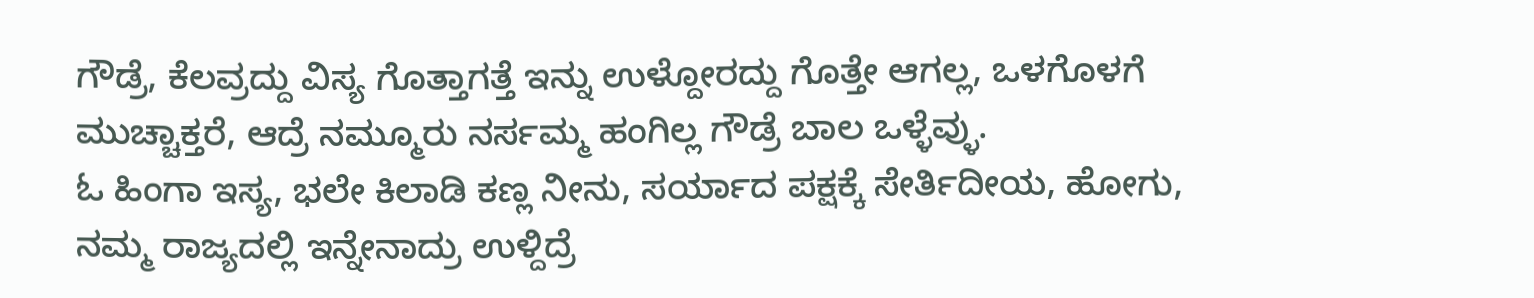ಗೌಡ್ರೆ, ಕೆಲವ್ರದ್ದು ವಿಸ್ಯ ಗೊತ್ತಾಗತ್ತೆ ಇನ್ನು ಉಳ್ದೋರದ್ದು ಗೊತ್ತೇ ಆಗಲ್ಲ, ಒಳಗೊಳಗೆ ಮುಚ್ಚಾಕ್ತರೆ, ಆದ್ರೆ ನಮ್ಮೂರು ನರ್ಸಮ್ಮ ಹಂಗಿಲ್ಲ ಗೌಡ್ರೆ ಬಾಲ ಒಳ್ಳೆವ್ಳು.
ಓ ಹಿಂಗಾ ಇಸ್ಯ, ಭಲೇ ಕಿಲಾಡಿ ಕಣ್ಲ ನೀನು, ಸರ್ಯಾದ ಪಕ್ಷಕ್ಕೆ ಸೇರ್ತಿದೀಯ, ಹೋಗು, ನಮ್ಮ ರಾಜ್ಯದಲ್ಲಿ ಇನ್ನೇನಾದ್ರು ಉಳ್ದಿದ್ರೆ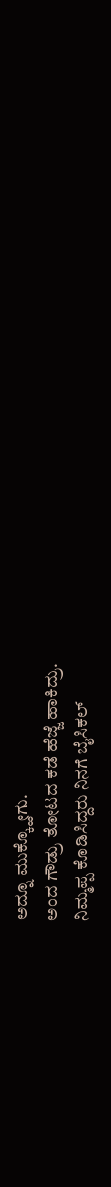ಅದ್ನೂ ಮುಕ್ಕ್ಹೋಗು.
ಅಂದ ಗೌಡ್ರು ತೋಟದ ಕಡೆ ಹೆಜ್ಜೆ ಹಾಕಿದ್ರು.
ನಿಮ್ಮಪ್ಪ ಕೊಡಿಸಿದ್ದರು ನಿನಗೆ ಬೈಸಿಕಲ್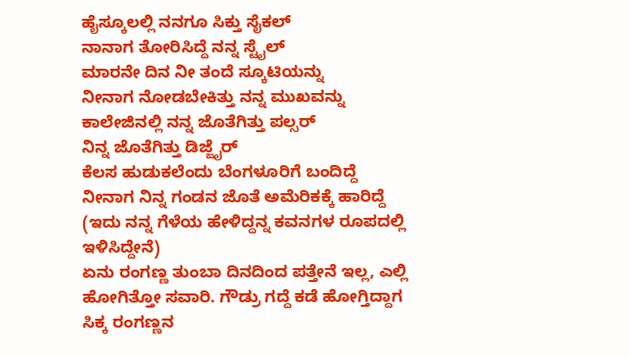ಹೈಸ್ಕೂಲಲ್ಲಿ ನನಗೂ ಸಿಕ್ತು ಸೈಕಲ್
ನಾನಾಗ ತೋರಿಸಿದ್ದೆ ನನ್ನ ಸ್ಟೈಲ್
ಮಾರನೇ ದಿನ ನೀ ತಂದೆ ಸ್ಕೂಟಿಯನ್ನು
ನೀನಾಗ ನೋಡಬೇಕಿತ್ತು ನನ್ನ ಮುಖವನ್ನು
ಕಾಲೇಜಿನಲ್ಲಿ ನನ್ನ ಜೊತೆಗಿತ್ತು ಪಲ್ಸರ್
ನಿನ್ನ ಜೊತೆಗಿತ್ತು ಡಿಜ್ಜೈರ್
ಕೆಲಸ ಹುಡುಕಲೆಂದು ಬೆಂಗಳೂರಿಗೆ ಬಂದಿದ್ದೆ
ನೀನಾಗ ನಿನ್ನ ಗಂಡನ ಜೊತೆ ಅಮೆರಿಕಕ್ಕೆ ಹಾರಿದ್ದೆ
(ಇದು ನನ್ನ ಗೆಳೆಯ ಹೇಳಿದ್ದನ್ನ ಕವನಗಳ ರೂಪದಲ್ಲಿ ಇಳಿಸಿದ್ದೇನೆ)
ಏನು ರಂಗಣ್ಣ ತುಂಬಾ ದಿನದಿಂದ ಪತ್ತೇನೆ ಇಲ್ಲ, ಎಲ್ಲಿ ಹೋಗಿತ್ತೋ ಸವಾರಿ. ಗೌಡ್ರು ಗದ್ದೆ ಕಡೆ ಹೋಗ್ತಿದ್ದಾಗ ಸಿಕ್ಕ ರಂಗಣ್ಣನ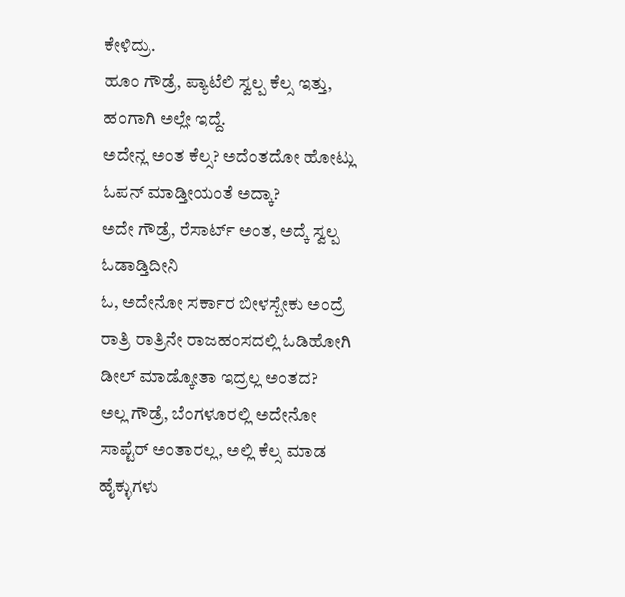ಕೇಳಿದ್ರು.
ಹೂಂ ಗೌಡ್ರೆ, ಪ್ಯಾಟೆಲಿ ಸ್ವಲ್ಪ ಕೆಲ್ಸ ಇತ್ತು, ಹಂಗಾಗಿ ಅಲ್ಲೇ ಇದ್ದೆ.
ಅದೇನ್ಲ ಅಂತ ಕೆಲ್ಸ? ಅದೆಂತದೋ ಹೋಟ್ಲು ಓಪನ್ ಮಾಡ್ತೀಯಂತೆ ಅದ್ಕಾ?
ಅದೇ ಗೌಡ್ರೆ, ರೆಸಾರ್ಟ್ ಅಂತ, ಅದ್ಕೆ ಸ್ವಲ್ಪ ಓಡಾಡ್ತಿದೀನಿ
ಓ, ಅದೇನೋ ಸರ್ಕಾರ ಬೀಳಸ್ಬೇಕು ಅಂದ್ರೆ ರಾತ್ರಿ ರಾತ್ರಿನೇ ರಾಜಹಂಸದಲ್ಲಿ ಓಡಿಹೋಗಿ ಡೀಲ್ ಮಾಡ್ಕೋತಾ ಇದ್ರಲ್ಲ ಅಂತದ?
ಅಲ್ಲ ಗೌಡ್ರೆ, ಬೆಂಗಳೂರಲ್ಲಿ ಅದೇನೋ ಸಾಪ್ಟೆರ್ ಅಂತಾರಲ್ಲ, ಅಲ್ಲಿ ಕೆಲ್ಸ ಮಾಡ ಹೈಕ್ಳುಗಳು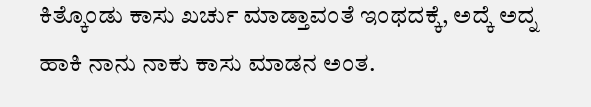ಕಿತ್ಕೊಂಡು ಕಾಸು ಖರ್ಚು ಮಾಡ್ತಾವಂತೆ ಇಂಥದಕ್ಕೆ, ಅದ್ಕೆ ಅದ್ನ ಹಾಕಿ ನಾನು ನಾಕು ಕಾಸು ಮಾಡನ ಅಂತ.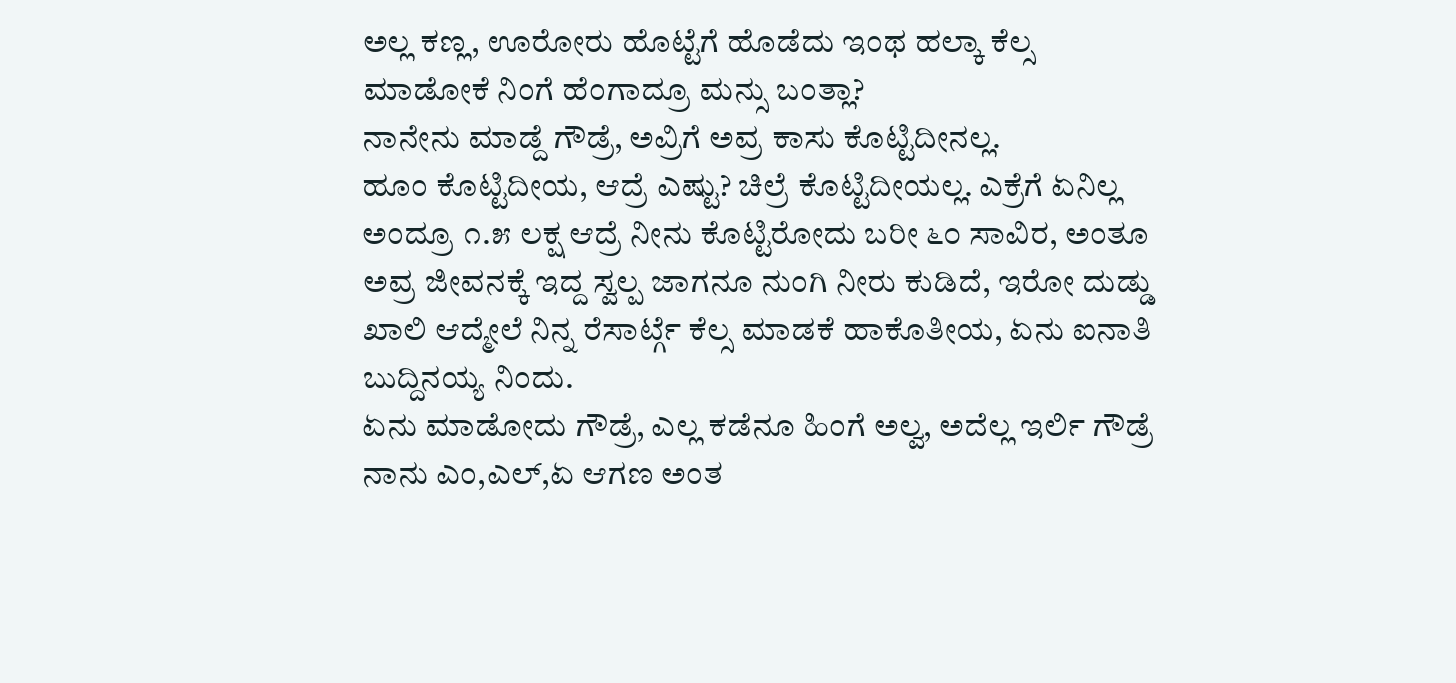ಅಲ್ಲ ಕಣ್ಲ, ಊರೋರು ಹೊಟ್ಟೆಗೆ ಹೊಡೆದು ಇಂಥ ಹಲ್ಕಾ ಕೆಲ್ಸ ಮಾಡೋಕೆ ನಿಂಗೆ ಹೆಂಗಾದ್ರೂ ಮನ್ಸು ಬಂತ್ಲಾ?
ನಾನೇನು ಮಾಡ್ದೆ ಗೌಡ್ರೆ, ಅವ್ರಿಗೆ ಅವ್ರ ಕಾಸು ಕೊಟ್ಟಿದೀನಲ್ಲ.
ಹೂಂ ಕೊಟ್ಟಿದೀಯ, ಆದ್ರೆ ಎಷ್ಟು? ಚಿಲ್ರೆ ಕೊಟ್ಟಿದೀಯಲ್ಲ. ಎಕ್ರೆಗೆ ಏನಿಲ್ಲ ಅಂದ್ರೂ ೧.೫ ಲಕ್ಷ ಆದ್ರೆ ನೀನು ಕೊಟ್ಟಿರೋದು ಬರೀ ೬೦ ಸಾವಿರ, ಅಂತೂ ಅವ್ರ ಜೀವನಕ್ಕೆ ಇದ್ದ ಸ್ವಲ್ಪ ಜಾಗನೂ ನುಂಗಿ ನೀರು ಕುಡಿದೆ, ಇರೋ ದುಡ್ಡು ಖಾಲಿ ಆದ್ಮೇಲೆ ನಿನ್ನ ರೆಸಾರ್ಟ್ಗೆ ಕೆಲ್ಸ ಮಾಡಕೆ ಹಾಕೊತೀಯ, ಏನು ಐನಾತಿ ಬುದ್ದಿನಯ್ಯ ನಿಂದು.
ಏನು ಮಾಡೋದು ಗೌಡ್ರೆ, ಎಲ್ಲ ಕಡೆನೂ ಹಿಂಗೆ ಅಲ್ವ, ಅದೆಲ್ಲ ಇರ್ಲಿ ಗೌಡ್ರೆ ನಾನು ಎಂ,ಎಲ್,ಏ ಆಗಣ ಅಂತ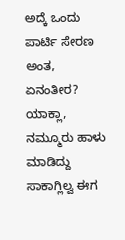ಅದ್ಕೆ ಒಂದು ಪಾರ್ಟಿ ಸೇರಣ ಅಂತ, ಏನಂತೀರ?
ಯಾಕ್ಲಾ, ನಮ್ಮೂರು ಹಾಳು ಮಾಡಿದ್ದು ಸಾಕಾಗ್ಲಿಲ್ವ ಈಗ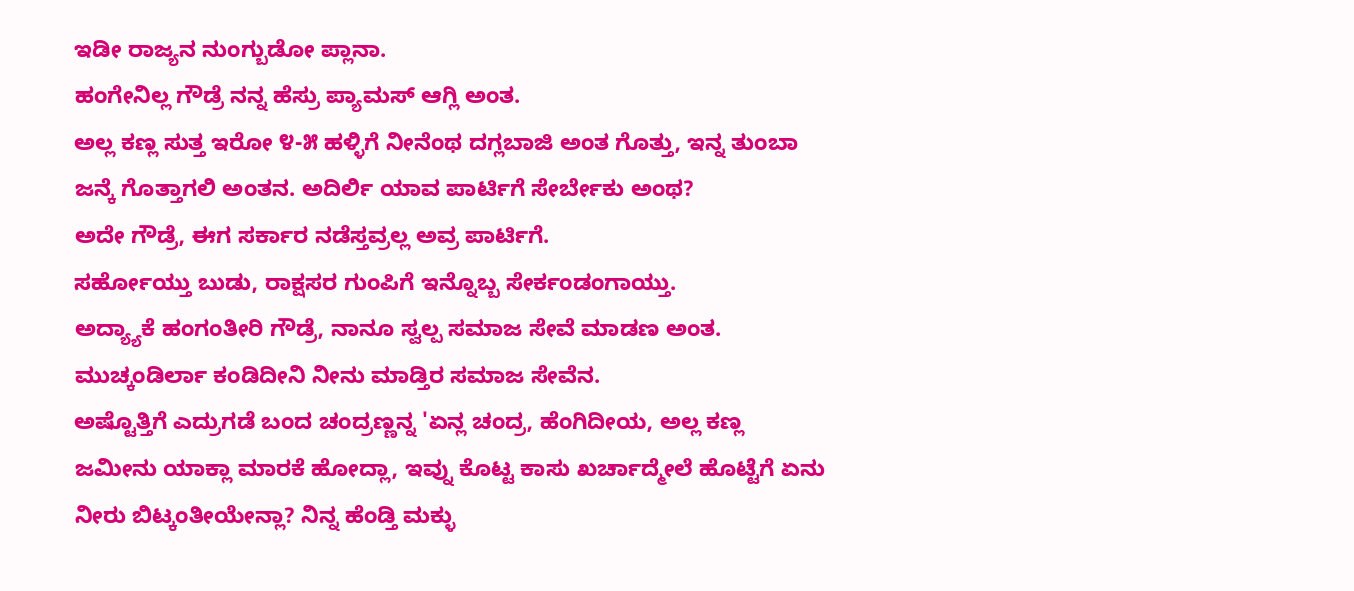ಇಡೀ ರಾಜ್ಯನ ನುಂಗ್ಬುಡೋ ಪ್ಲಾನಾ.
ಹಂಗೇನಿಲ್ಲ ಗೌಡ್ರೆ ನನ್ನ ಹೆಸ್ರು ಪ್ಯಾಮಸ್ ಆಗ್ಲಿ ಅಂತ.
ಅಲ್ಲ ಕಣ್ಲ ಸುತ್ತ ಇರೋ ೪-೫ ಹಳ್ಳಿಗೆ ನೀನೆಂಥ ದಗ್ಲಬಾಜಿ ಅಂತ ಗೊತ್ತು, ಇನ್ನ ತುಂಬಾ ಜನ್ಕೆ ಗೊತ್ತಾಗಲಿ ಅಂತನ. ಅದಿರ್ಲಿ ಯಾವ ಪಾರ್ಟಿಗೆ ಸೇರ್ಬೇಕು ಅಂಥ?
ಅದೇ ಗೌಡ್ರೆ, ಈಗ ಸರ್ಕಾರ ನಡೆಸ್ತವ್ರಲ್ಲ ಅವ್ರ ಪಾರ್ಟಿಗೆ.
ಸರ್ಹೋಯ್ತು ಬುಡು, ರಾಕ್ಷಸರ ಗುಂಪಿಗೆ ಇನ್ನೊಬ್ಬ ಸೇರ್ಕಂಡಂಗಾಯ್ತು.
ಅದ್ಯ್ಯಾಕೆ ಹಂಗಂತೀರಿ ಗೌಡ್ರೆ, ನಾನೂ ಸ್ವಲ್ಪ ಸಮಾಜ ಸೇವೆ ಮಾಡಣ ಅಂತ.
ಮುಚ್ಕಂಡಿರ್ಲಾ ಕಂಡಿದೀನಿ ನೀನು ಮಾಡ್ತಿರ ಸಮಾಜ ಸೇವೆನ.
ಅಷ್ಟೊತ್ತಿಗೆ ಎದ್ರುಗಡೆ ಬಂದ ಚಂದ್ರಣ್ಣನ್ನ 'ಏನ್ಲ ಚಂದ್ರ, ಹೆಂಗಿದೀಯ, ಅಲ್ಲ ಕಣ್ಲ ಜಮೀನು ಯಾಕ್ಲಾ ಮಾರಕೆ ಹೋದ್ಲಾ, ಇವ್ನು ಕೊಟ್ಟ ಕಾಸು ಖರ್ಚಾದ್ಮೇಲೆ ಹೊಟ್ಟೆಗೆ ಏನು ನೀರು ಬಿಟ್ಕಂತೀಯೇನ್ಲಾ? ನಿನ್ನ ಹೆಂಡ್ತಿ ಮಕ್ಳು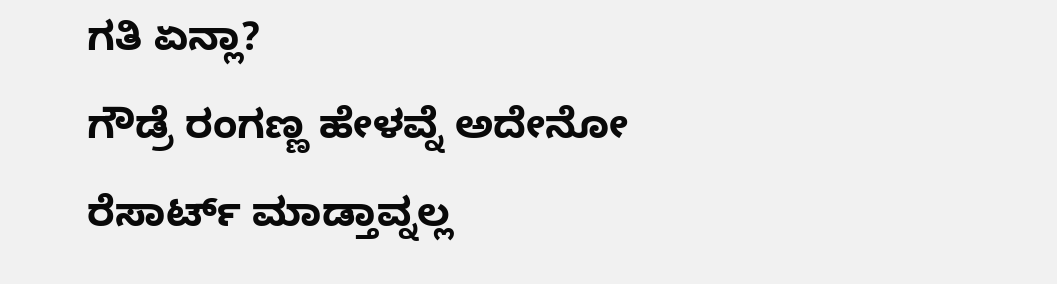ಗತಿ ಏನ್ಲಾ?
ಗೌಡ್ರೆ ರಂಗಣ್ಣ ಹೇಳವ್ನೆ ಅದೇನೋ ರೆಸಾರ್ಟ್ ಮಾಡ್ತಾವ್ನಲ್ಲ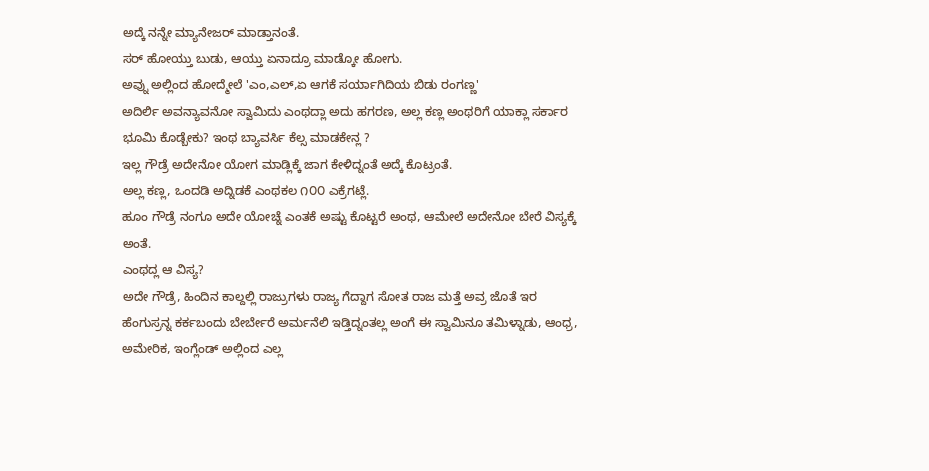ಅದ್ಕೆ ನನ್ನೇ ಮ್ಯಾನೇಜರ್ ಮಾಡ್ತಾನಂತೆ.
ಸರ್ ಹೋಯ್ತು ಬುಡು, ಆಯ್ತು ಏನಾದ್ರೂ ಮಾಡ್ಕೋ ಹೋಗು.
ಅವ್ನು ಅಲ್ಲಿಂದ ಹೋದ್ಮೇಲೆ 'ಎಂ,ಎಲ್,ಏ ಆಗಕೆ ಸರ್ಯಾಗಿದಿಯ ಬಿಡು ರಂಗಣ್ಣ'
ಅದಿರ್ಲಿ ಅವನ್ಯಾವನೋ ಸ್ವಾಮಿದು ಎಂಥದ್ಲಾ ಅದು ಹಗರಣ, ಅಲ್ಲ ಕಣ್ಲ ಅಂಥರಿಗೆ ಯಾಕ್ಲಾ ಸರ್ಕಾರ ಭೂಮಿ ಕೊಡ್ಬೇಕು? ಇಂಥ ಬ್ಯಾವರ್ಸಿ ಕೆಲ್ಸ ಮಾಡಕೇನ್ಲ ?
ಇಲ್ಲ ಗೌಡ್ರೆ ಅದೇನೋ ಯೋಗ ಮಾಡ್ಲಿಕ್ಕೆ ಜಾಗ ಕೇಳಿದ್ನಂತೆ ಅದ್ಕೆ ಕೊಟ್ರಂತೆ.
ಅಲ್ಲ ಕಣ್ಲ, ಒಂದಡಿ ಅದ್ನಿಡಕೆ ಎಂಥಕಲ ೧೦೦ ಎಕ್ರೆಗಟ್ಲೆ.
ಹೂಂ ಗೌಡ್ರೆ ನಂಗೂ ಅದೇ ಯೋಚ್ನೆ ಎಂತಕೆ ಅಷ್ಟು ಕೊಟ್ಟರೆ ಅಂಥ, ಆಮೇಲೆ ಅದೇನೋ ಬೇರೆ ವಿಸ್ಯಕ್ಕೆ ಅಂತೆ.
ಎಂಥದ್ಲ ಆ ವಿಸ್ಯ?
ಅದೇ ಗೌಡ್ರೆ, ಹಿಂದಿನ ಕಾಲ್ದಲ್ಲಿ ರಾಜ್ರುಗಳು ರಾಜ್ಯ ಗೆದ್ದಾಗ ಸೋತ ರಾಜ ಮತ್ತೆ ಅವ್ರ ಜೊತೆ ಇರ ಹೆಂಗುಸ್ರನ್ನ ಕರ್ಕಬಂದು ಬೇರ್ಬೇರೆ ಅರ್ಮನೆಲಿ ಇಡ್ತಿದ್ನಂತಲ್ಲ ಅಂಗೆ ಈ ಸ್ವಾಮಿನೂ ತಮಿಳ್ನಾಡು, ಆಂಧ್ರ, ಅಮೇರಿಕ, ಇಂಗ್ಲೆಂಡ್ ಅಲ್ಲಿಂದ ಎಲ್ಲ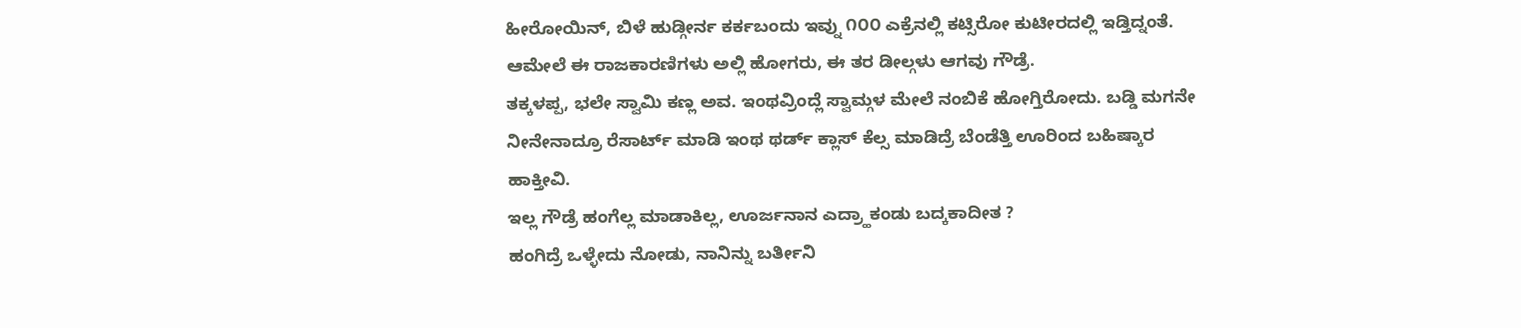ಹೀರೋಯಿನ್, ಬಿಳೆ ಹುಡ್ಗೀರ್ನ ಕರ್ಕಬಂದು ಇವ್ನು ೧೦೦ ಎಕ್ರೆನಲ್ಲಿ ಕಟ್ಸಿರೋ ಕುಟೀರದಲ್ಲಿ ಇಡ್ತಿದ್ನಂತೆ.
ಆಮೇಲೆ ಈ ರಾಜಕಾರಣಿಗಳು ಅಲ್ಲಿ ಹೋಗರು, ಈ ತರ ಡೀಲ್ಗಳು ಆಗವು ಗೌಡ್ರೆ.
ತಕ್ಕಳಪ್ಪ, ಭಲೇ ಸ್ವಾಮಿ ಕಣ್ಲ ಅವ. ಇಂಥವ್ರಿಂದ್ಲೆ ಸ್ವಾಮ್ಗಳ ಮೇಲೆ ನಂಬಿಕೆ ಹೋಗ್ತಿರೋದು. ಬಡ್ಡಿ ಮಗನೇ ನೀನೇನಾದ್ರೂ ರೆಸಾರ್ಟ್ ಮಾಡಿ ಇಂಥ ಥರ್ಡ್ ಕ್ಲಾಸ್ ಕೆಲ್ಸ ಮಾಡಿದ್ರೆ ಬೆಂಡೆತ್ತಿ ಊರಿಂದ ಬಹಿಷ್ಕಾರ ಹಾಕ್ತೀವಿ.
ಇಲ್ಲ ಗೌಡ್ರೆ ಹಂಗೆಲ್ಲ ಮಾಡಾಕಿಲ್ಲ, ಊರ್ಜನಾನ ಎದ್ರ್ಹಾಕಂಡು ಬದ್ಕಕಾದೀತ ?
ಹಂಗಿದ್ರೆ ಒಳ್ಳೇದು ನೋಡು, ನಾನಿನ್ನು ಬರ್ತೀನಿ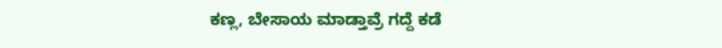ಕಣ್ಲ, ಬೇಸಾಯ ಮಾಡ್ತಾವ್ರೆ ಗದ್ದೆ ಕಡೆ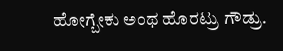ಹೋಗ್ಬೇಕು ಅಂಥ ಹೊರಟ್ರು ಗೌಡ್ರು.